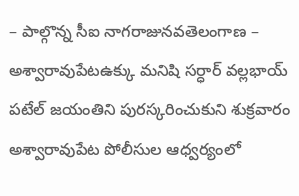– పాల్గొన్న సీఐ నాగరాజునవతెలంగాణ – అశ్వారావుపేటఉక్కు మనిషి సర్ధార్ వల్లభాయ్ పటేల్ జయంతిని పురస్కరించుకుని శుక్రవారం అశ్వారావుపేట పోలీసుల ఆధ్వర్యంలో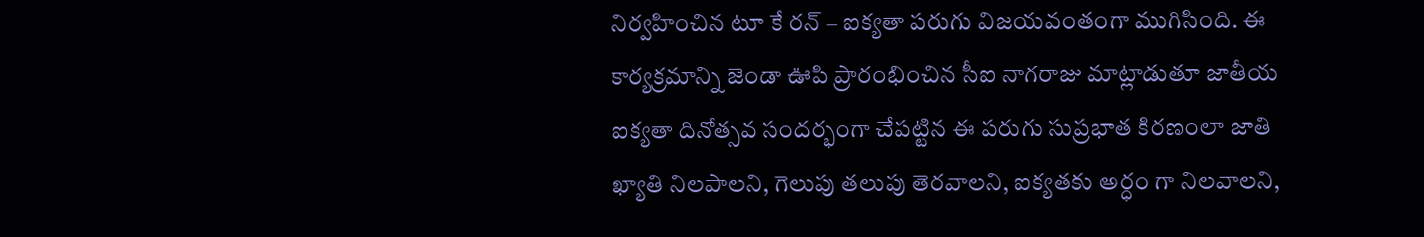నిర్వహించిన టూ కే రన్ – ఐక్యతా పరుగు విజయవంతంగా ముగిసింది. ఈ కార్యక్రమాన్ని జెండా ఊపి ప్రారంభించిన సీఐ నాగరాజు మాట్లాడుతూ జాతీయ ఐక్యతా దినోత్సవ సందర్భంగా చేపట్టిన ఈ పరుగు సుప్రభాత కిరణంలా జాతి ఖ్యాతి నిలపాలని, గెలుపు తలుపు తెరవాలని, ఐక్యతకు అర్ధం గా నిలవాలని,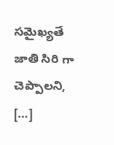సమైఖ్యతే జాతి సిరి గా చెప్పాలని, […]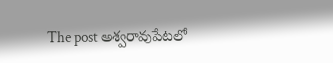The post అశ్వరావుపేటలో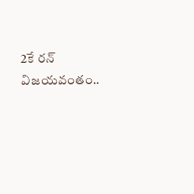2కే రన్ విజయవంతం..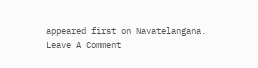appeared first on Navatelangana.
Leave A Comment